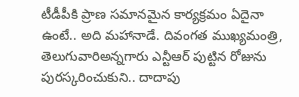టీడీపీకి ప్రాణ సమానమైన కార్యక్రమం ఏదైనా ఉంటే.. అది మహానాడే. దివంగత ముఖ్యమంత్రి, తెలుగువారిఅన్నగారు ఎన్టీఆర్ పుట్టిన రోజును పురస్కరించుకుని.. దాదాపు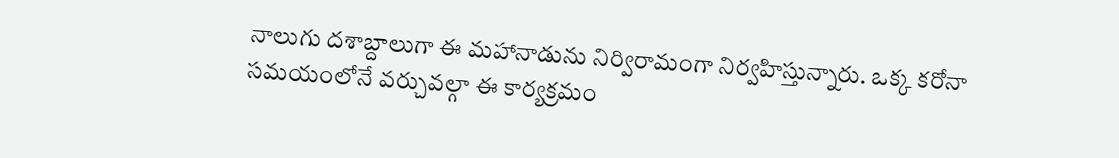నాలుగు దశాబ్దాలుగా ఈ మహానాడును నిర్విరామంగా నిర్వహిస్తున్నారు. ఒక్క కరోనా సమయంలోనే వర్చువల్గా ఈ కార్యక్రమం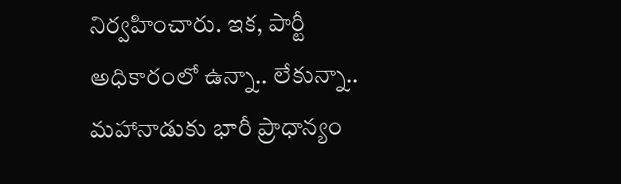నిర్వహించారు. ఇక, పార్టీ అధికారంలో ఉన్నా.. లేకున్నా.. మహానాడుకు భారీ ప్రాధాన్యం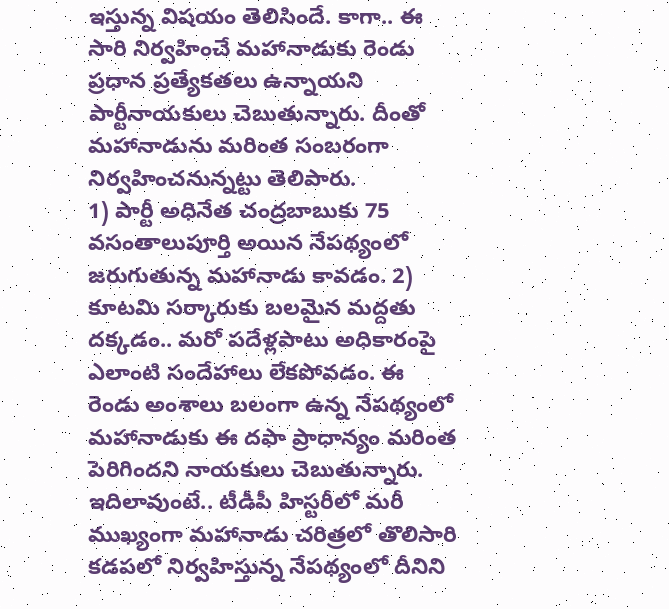ఇస్తున్న విషయం తెలిసిందే. కాగా.. ఈ సారి నిర్వహించే మహానాడుకు రెండు ప్రధాన ప్రత్యేకతలు ఉన్నాయని పార్టీనాయకులు చెబుతున్నారు. దీంతో మహానాడును మరింత సంబరంగా నిర్వహించనున్నట్టు తెలిపారు.
1) పార్టీ అధినేత చంద్రబాబుకు 75 వసంతాలుపూర్తి అయిన నేపథ్యంలో జరుగుతున్న మహానాడు కావడం. 2) కూటమి సర్కారుకు బలమైన మద్దతు దక్కడం.. మరో పదేళ్లపాటు అధికారంపై ఎలాంటి సందేహాలు లేకపోవడం. ఈ రెండు అంశాలు బలంగా ఉన్న నేపథ్యంలో మహానాడుకు ఈ దఫా ప్రాధాన్యం మరింత పెరిగిందని నాయకులు చెబుతున్నారు. ఇదిలావుంటే.. టీడీపీ హిస్టరీలో మరీ ముఖ్యంగా మహానాడు చరిత్రలో తొలిసారి కడపలో నిర్వహిస్తున్న నేపథ్యంలో దీనిని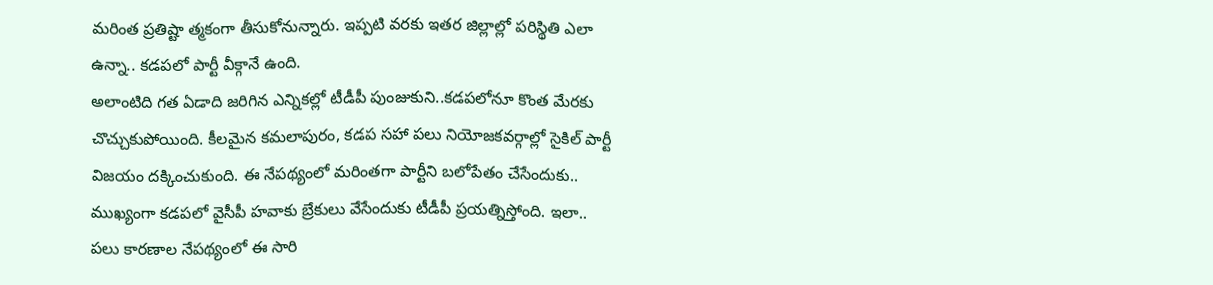మరింత ప్రతిష్టా త్మకంగా తీసుకోనున్నారు. ఇప్పటి వరకు ఇతర జిల్లాల్లో పరిస్థితి ఎలా ఉన్నా.. కడపలో పార్టీ వీక్గానే ఉంది.
అలాంటిది గత ఏడాది జరిగిన ఎన్నికల్లో టీడీపీ పుంజుకుని..కడపలోనూ కొంత మేరకు చొచ్చుకుపోయింది. కీలమైన కమలాపురం, కడప సహా పలు నియోజకవర్గాల్లో సైకిల్ పార్టీ విజయం దక్కించుకుంది. ఈ నేపథ్యంలో మరింతగా పార్టీని బలోపేతం చేసేందుకు.. ముఖ్యంగా కడపలో వైసీపీ హవాకు బ్రేకులు వేసేందుకు టీడీపీ ప్రయత్నిస్తోంది. ఇలా.. పలు కారణాల నేపథ్యంలో ఈ సారి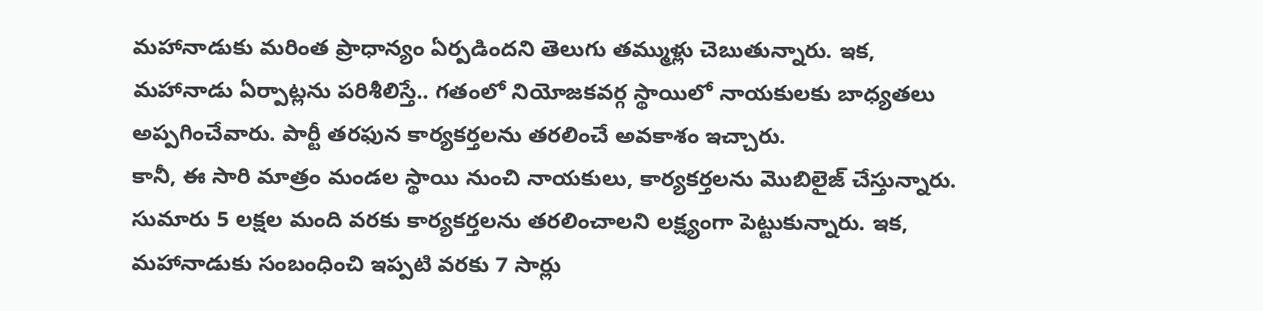మహానాడుకు మరింత ప్రాధాన్యం ఏర్పడిందని తెలుగు తమ్ముళ్లు చెబుతున్నారు. ఇక, మహానాడు ఏర్పాట్లను పరిశీలిస్తే.. గతంలో నియోజకవర్గ స్థాయిలో నాయకులకు బాధ్యతలు అప్పగించేవారు. పార్టీ తరఫున కార్యకర్తలను తరలించే అవకాశం ఇచ్చారు.
కానీ, ఈ సారి మాత్రం మండల స్థాయి నుంచి నాయకులు, కార్యకర్తలను మొబిలైజ్ చేస్తున్నారు. సుమారు 5 లక్షల మంది వరకు కార్యకర్తలను తరలించాలని లక్ష్యంగా పెట్టుకున్నారు. ఇక, మహానాడుకు సంబంధించి ఇప్పటి వరకు 7 సార్లు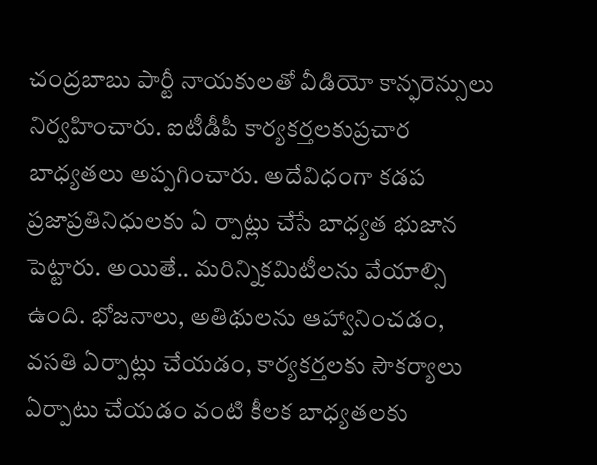చంద్రబాబు పార్టీ నాయకులతో వీడియో కాన్ఫరెన్సులు నిర్వహించారు. ఐటీడీపీ కార్యకర్తలకుప్రచార బాధ్యతలు అప్పగించారు. అదేవిధంగా కడప ప్రజాప్రతినిధులకు ఏ ర్పాట్లు చేసే బాధ్యత భుజాన పెట్టారు. అయితే.. మరిన్నికమిటీలను వేయాల్సి ఉంది. భోజనాలు, అతిథులను ఆహ్వానించడం, వసతి ఏర్పాట్లు చేయడం, కార్యకర్తలకు సౌకర్యాలు ఏర్పాటు చేయడం వంటి కీలక బాధ్యతలకు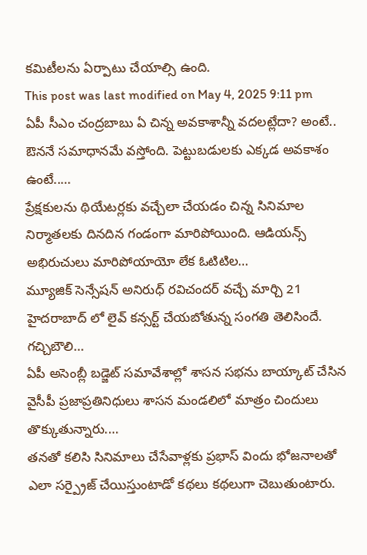కమిటీలను ఏర్పాటు చేయాల్సి ఉంది.
This post was last modified on May 4, 2025 9:11 pm
ఏపీ సీఎం చంద్రబాబు ఏ చిన్న అవకాశాన్నీ వదలట్లేదా? అంటే.. ఔననే సమాధానమే వస్తోంది. పెట్టుబడులకు ఎక్కడ అవకాశం ఉంటే..…
ప్రేక్షకులను థియేటర్లకు వచ్చేలా చేయడం చిన్న సినిమాల నిర్మాతలకు దినదిన గండంగా మారిపోయింది. ఆడియన్స్ అభిరుచులు మారిపోయాయో లేక ఓటిటిల…
మ్యూజిక్ సెన్సేషన్ అనిరుధ్ రవిచందర్ వచ్చే మార్చి 21 హైదరాబాద్ లో లైవ్ కన్సర్ట్ చేయబోతున్న సంగతి తెలిసిందే. గచ్చిబౌలి…
ఏపీ అసెంబ్లీ బడ్జెట్ సమావేశాల్లో శాసన సభను బాయ్కాట్ చేసిన వైసీపీ ప్రజాప్రతినిధులు శాసన మండలిలో మాత్రం చిందులు తొక్కుతున్నారు.…
తనతో కలిసి సినిమాలు చేసేవాళ్లకు ప్రభాస్ విందు భోజనాలతో ఎలా సర్ప్రైజ్ చేయిస్తుంటాడో కథలు కథలుగా చెబుతుంటారు.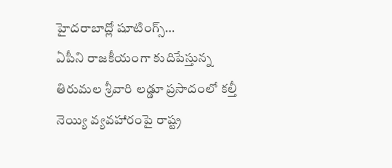హైదరాబాద్లో షూటింగ్స్…
ఏపీని రాజకీయంగా కుదిపేస్తున్న తిరుమల శ్రీవారి లడ్డూ ప్రసాదంలో కల్తీ నెయ్యి వ్యవహారంపై రాష్ట్ర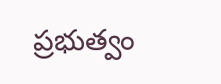ప్రభుత్వం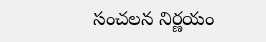సంచలన నిర్ణయం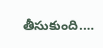తీసుకుంది.…